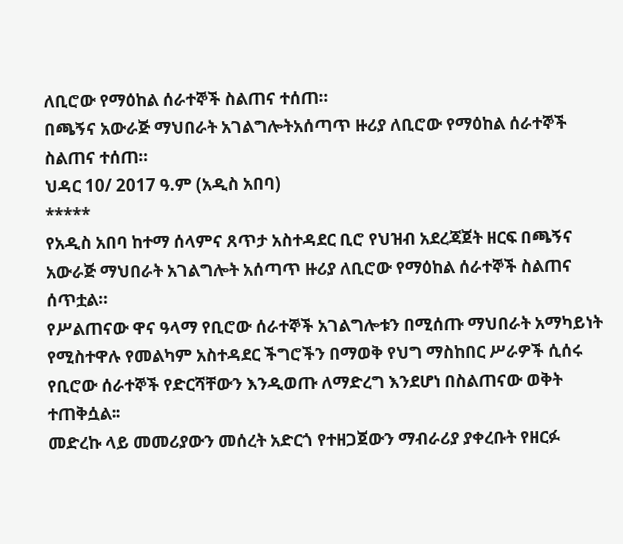ለቢሮው የማዕከል ሰራተኞች ስልጠና ተሰጠ።
በጫኝና አውራጅ ማህበራት አገልግሎትአሰጣጥ ዙሪያ ለቢሮው የማዕከል ሰራተኞች ስልጠና ተሰጠ።
ህዳር 10/ 2017 ዓ.ም (አዲስ አበባ)
*****
የአዲስ አበባ ከተማ ሰላምና ጸጥታ አስተዳደር ቢሮ የህዝብ አደረጃጀት ዘርፍ በጫኝና አውራጅ ማህበራት አገልግሎት አሰጣጥ ዙሪያ ለቢሮው የማዕከል ሰራተኞች ስልጠና ሰጥቷል።
የሥልጠናው ዋና ዓላማ የቢሮው ሰራተኞች አገልግሎቱን በሚሰጡ ማህበራት አማካይነት የሚስተዋሉ የመልካም አስተዳደር ችግሮችን በማወቅ የህግ ማስከበር ሥራዎች ሲሰሩ የቢሮው ሰራተኞች የድርሻቸውን እንዲወጡ ለማድረግ እንደሆነ በስልጠናው ወቅት ተጠቅሷል፡፡
መድረኩ ላይ መመሪያውን መሰረት አድርጎ የተዘጋጀውን ማብራሪያ ያቀረቡት የዘርፉ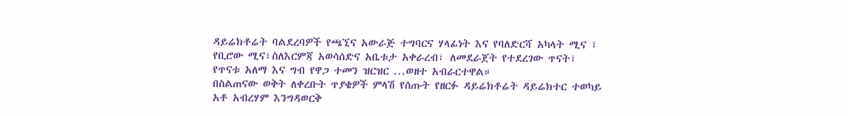ዳይሬክቶሬት ባልደረባዎች የጫኚና አውራጅ ተግባርና ሃላፊነት እና የባለድርሻ አካላት ሚና ፣ የቢሮው ሚና፣ስለእርምጃ አወሳሰድና አቤቱታ አቀራረብ፣ ለመደራጀት የተደረገው ጥናት፣ የጥናቱ አለማ እና ግብ የዋጋ ተመን ዝርዝር ...ወዘተ አብራርተዋል።
በስልጠናው ወቅት ለቀረቡት ጥያቄዎች ምላሽ የሰጡት የዘርፉ ዳይሬክቶሬት ዳይሬክተር ተወካይ አቶ አብረሃም እንግዳወርቅ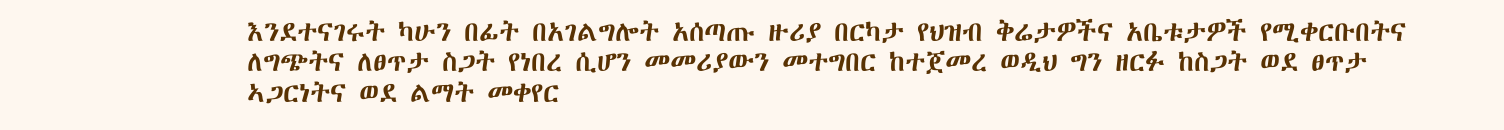እንደተናገሩት ካሁን በፊት በአገልግሎት አሰጣጡ ዙሪያ በርካታ የህዝብ ቅሬታዎችና አቤቱታዎች የሚቀርቡበትና ለግጭትና ለፀጥታ ስጋት የነበረ ሲሆን መመሪያውን መተግበር ከተጀመረ ወዲህ ግን ዘርፉ ከስጋት ወደ ፀጥታ ኣጋርነትና ወደ ልማት መቀየር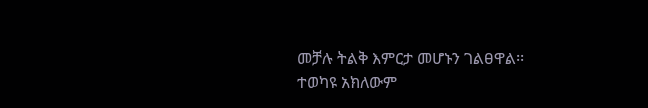መቻሉ ትልቅ እምርታ መሆኑን ገልፀዋል፡፡
ተወካዩ አክለውም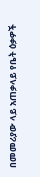በመመሪያው ላይ አጠቃላይ የቤት ዕቃዎች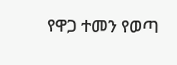የዋጋ ተመን የወጣ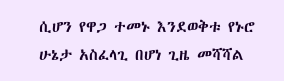ሲሆን የዋጋ ተመኑ እንደወቅቱ የኑሮ ሁኔታ አስፈላጊ በሆነ ጊዜ መሻሻል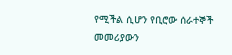የሚችል ሲሆን የቢሮው ሰራተኞች መመሪያውን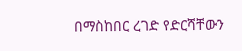በማስከበር ረገድ የድርሻቸውን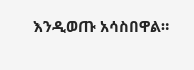እንዲወጡ አሳስበዋል።